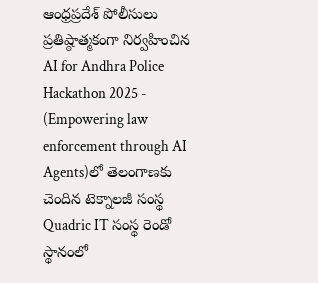ఆంధ్రప్రదేశ్ పోలీసులు ప్రతిష్ఠాత్మకంగా నిర్వహించిన AI for Andhra Police Hackathon 2025 - (Empowering law enforcement through AI Agents)లో తెలంగాణకు చెందిన టెక్నాలజీ సంస్థ Quadric IT సంస్థ రెండో స్థానంలో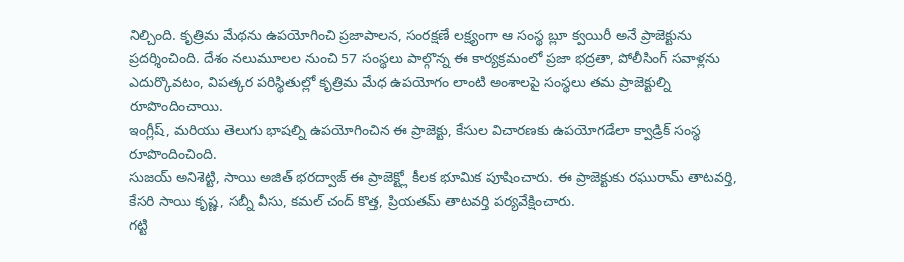నిల్చింది. కృత్రిమ మేథను ఉపయోగించి ప్రజాపాలన, సంరక్షణే లక్ష్యంగా ఆ సంస్థ బ్లూ క్వయిరీ అనే ప్రాజెక్టును ప్రదర్శించింది. దేశం నలుమూలల నుంచి 57 సంస్థలు పాల్గొన్న ఈ కార్యక్రమంలో ప్రజా భద్రతా, పోలీసింగ్ సవాళ్లను ఎదుర్కొవటం, విపత్కర పరిస్థితుల్లో కృత్రిమ మేధ ఉపయోగం లాంటి అంశాలపై సంస్థలు తమ ప్రాజెక్టుల్ని రూపొందించాయి.
ఇంగ్లీష్, మరియు తెలుగు భాషల్ని ఉపయోగించిన ఈ ప్రాజెక్టు, కేసుల విచారణకు ఉపయోగడేలా క్వాడ్రిక్ సంస్థ రూపొందించింది.
సుజయ్ అనిశెట్టి, సాయి అజిత్ భరద్వాజ్ ఈ ప్రాజెక్ట్లో కీలక భూమిక పూషించారు. ఈ ప్రాజెక్టుకు రఘురామ్ తాటవర్తి, కేసరి సాయి కృష్ణ, సబ్నీ వీసు, కమల్ చంద్ కొత్త, ప్రియతమ్ తాటవర్తి పర్యవేక్షించారు.
గట్టి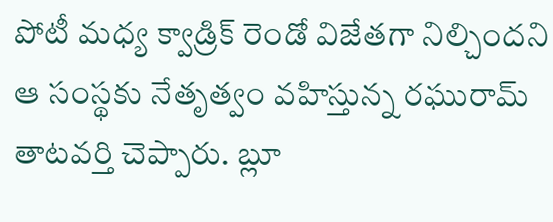పోటీ మధ్య క్వాడ్రిక్ రెండో విజేతగా నిల్చిందని ఆ సంస్థకు నేతృత్వం వహిస్తున్న రఘురామ్ తాటవర్తి చెప్పారు. బ్లూ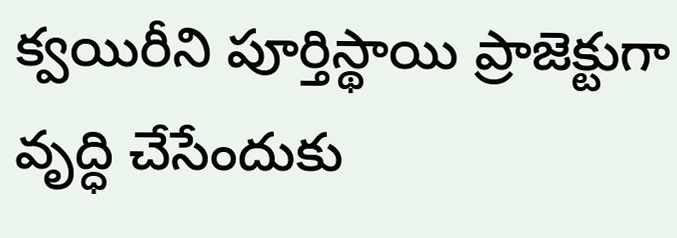క్వయిరీని పూర్తిస్థాయి ప్రాజెక్టుగా వృద్ధి చేసేందుకు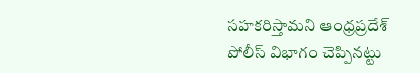సహకరిస్తామని ఆంధ్రప్రదేశ్ పోలీస్ విభాగం చెప్పినట్టు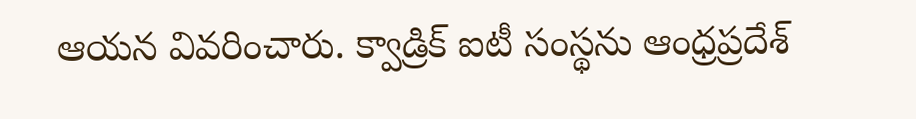ఆయన వివరించారు. క్వాడ్రిక్ ఐటీ సంస్థను ఆంధ్రప్రదేశ్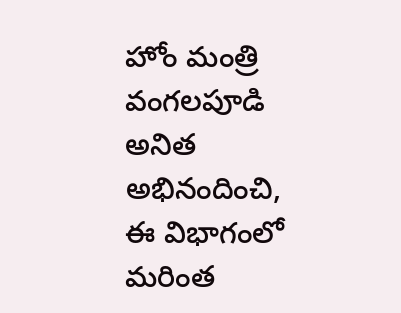హోం మంత్రి వంగలపూడి అనిత అభినందించి, ఈ విభాగంలో మరింత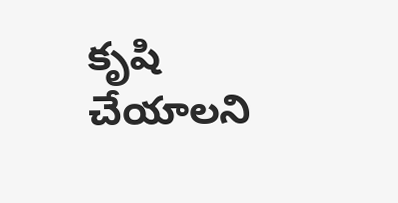కృషి చేయాలని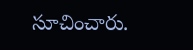సూచించారు.